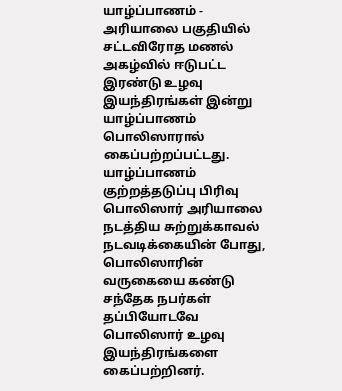யாழ்ப்பாணம் - அரியாலை பகுதியில் சட்டவிரோத மணல் அகழ்வில் ஈடுபட்ட இரண்டு உழவு இயந்திரங்கள் இன்று யாழ்ப்பாணம் பொலிஸாரால் கைப்பற்றப்பட்டது.
யாழ்ப்பாணம் குற்றத்தடுப்பு பிரிவு பொலிஸார் அரியாலை நடத்திய சுற்றுக்காவல் நடவடிக்கையின் போது, பொலிஸாரின் வருகையை கண்டு சந்தேக நபர்கள் தப்பியோடவே பொலிஸார் உழவு இயந்திரங்களை கைப்பற்றினர்.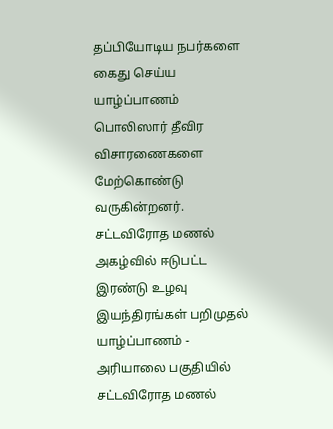தப்பியோடிய நபர்களை கைது செய்ய யாழ்ப்பாணம் பொலிஸார் தீவிர விசாரணைகளை மேற்கொண்டு வருகின்றனர்.
சட்டவிரோத மணல் அகழ்வில் ஈடுபட்ட இரண்டு உழவு இயந்திரங்கள் பறிமுதல் யாழ்ப்பாணம் - அரியாலை பகுதியில் சட்டவிரோத மணல்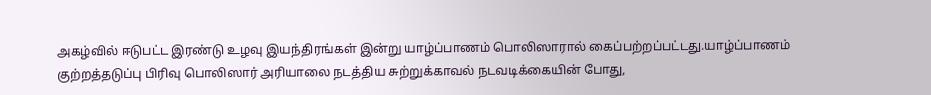அகழ்வில் ஈடுபட்ட இரண்டு உழவு இயந்திரங்கள் இன்று யாழ்ப்பாணம் பொலிஸாரால் கைப்பற்றப்பட்டது.யாழ்ப்பாணம் குற்றத்தடுப்பு பிரிவு பொலிஸார் அரியாலை நடத்திய சுற்றுக்காவல் நடவடிக்கையின் போது,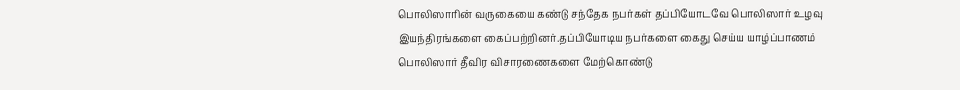பொலிஸாரின் வருகையை கண்டு சந்தேக நபர்கள் தப்பியோடவே பொலிஸார் உழவு இயந்திரங்களை கைப்பற்றினர்.தப்பியோடிய நபர்களை கைது செய்ய யாழ்ப்பாணம் பொலிஸார் தீவிர விசாரணைகளை மேற்கொண்டு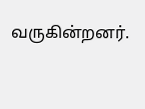வருகின்றனர்.